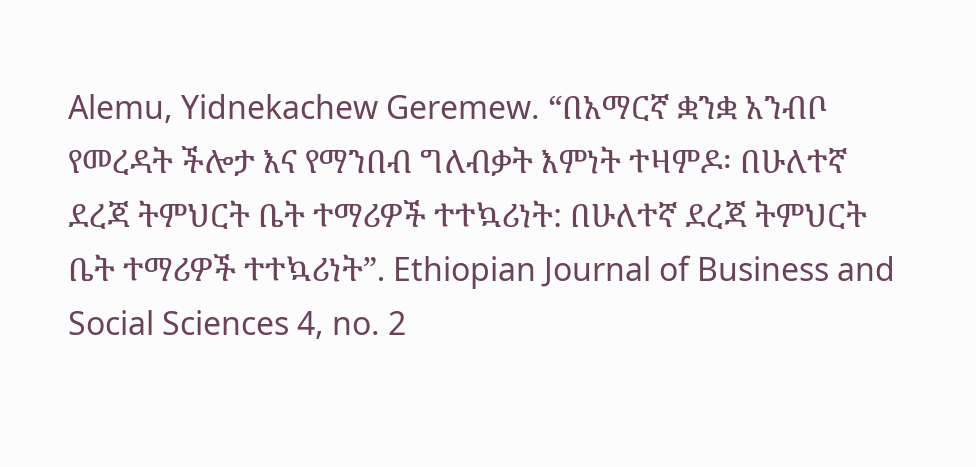Alemu, Yidnekachew Geremew. “በአማርኛ ቋንቋ አንብቦ የመረዳት ችሎታ እና የማንበብ ግለብቃት እምነት ተዛምዶ፡ በሁለተኛ ደረጃ ትምህርት ቤት ተማሪዎች ተተኳሪነት: በሁለተኛ ደረጃ ትምህርት ቤት ተማሪዎች ተተኳሪነት”. Ethiopian Journal of Business and Social Sciences 4, no. 2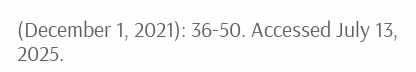(December 1, 2021): 36-50. Accessed July 13, 2025.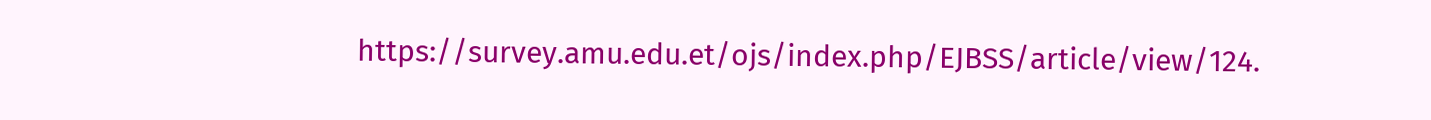https://survey.amu.edu.et/ojs/index.php/EJBSS/article/view/124.